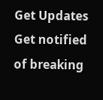Get Updates
Get notified of breaking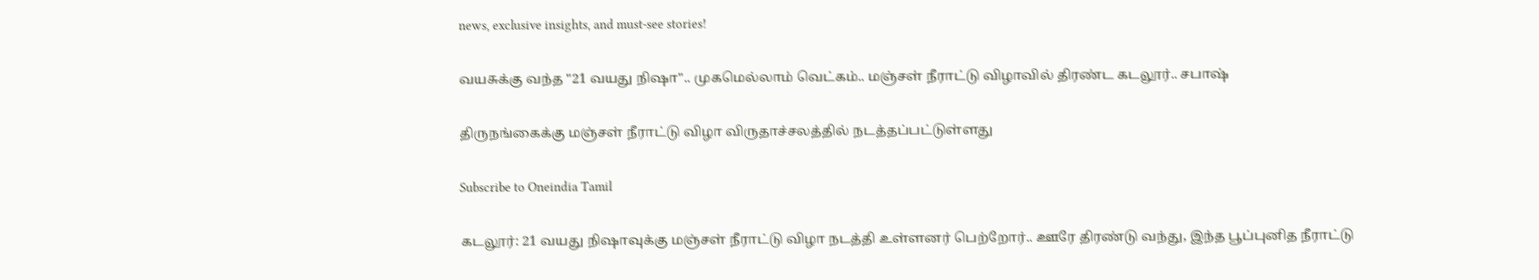news, exclusive insights, and must-see stories!

வயசுக்கு வந்த "21 வயது நிஷா".. முகமெல்லாம் வெட்கம்.. மஞ்சள் நீராட்டு விழாவில் திரண்ட கடலூர்.. சபாஷ்

திருநங்கைக்கு மஞ்சள் நீராட்டு விழா விருதாச்சலத்தில் நடத்தப்பட்டுள்ளது

Subscribe to Oneindia Tamil

கடலூர்: 21 வயது நிஷாவுக்கு மஞ்சள் நீராட்டு விழா நடத்தி உள்ளனர் பெற்றோர்.. ஊரே திரண்டு வந்து, இந்த பூப்புனித நீராட்டு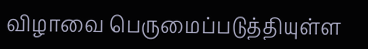விழாவை பெருமைப்படுத்தியுள்ள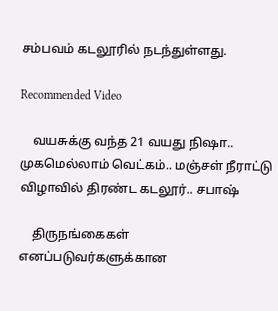சம்பவம் கடலூரில் நடந்துள்ளது.

Recommended Video

    வயசுக்கு வந்த 21 வயது நிஷா.. முகமெல்லாம் வெட்கம்.. மஞ்சள் நீராட்டு விழாவில் திரண்ட கடலூர்.. சபாஷ்

    திருநங்கைகள் எனப்படுவர்களுக்கான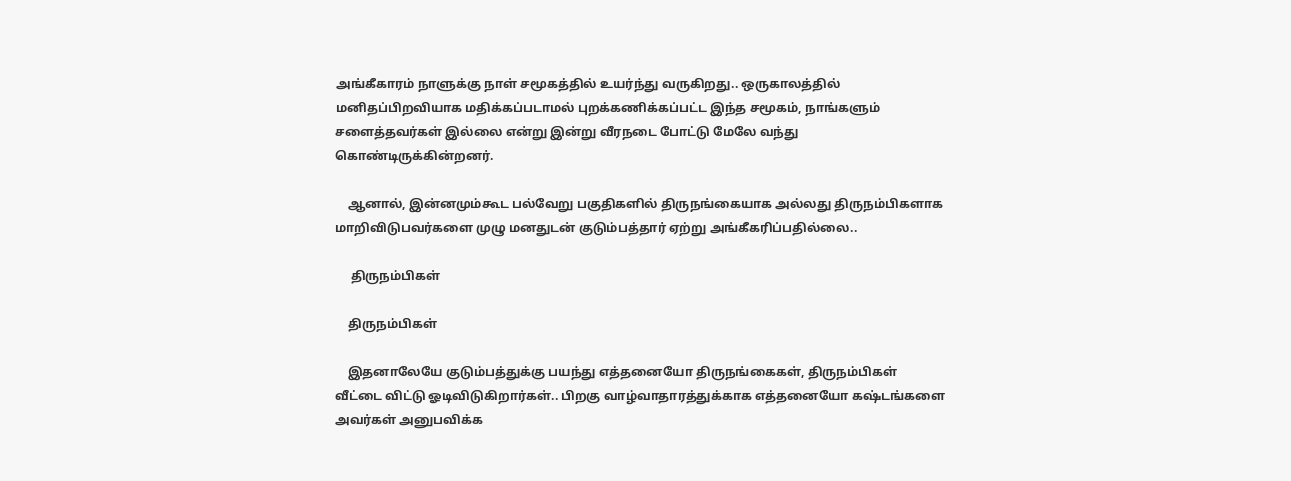அங்கீகாரம் நாளுக்கு நாள் சமூகத்தில் உயர்ந்து வருகிறது.. ஒருகாலத்தில் மனிதப்பிறவியாக மதிக்கப்படாமல் புறக்கணிக்கப்பட்ட இந்த சமூகம், நாங்களும் சளைத்தவர்கள் இல்லை என்று இன்று வீரநடை போட்டு மேலே வந்து கொண்டிருக்கின்றனர்.

    ஆனால், இன்னமும்கூட பல்வேறு பகுதிகளில் திருநங்கையாக அல்லது திருநம்பிகளாக மாறிவிடுபவர்களை முழு மனதுடன் குடும்பத்தார் ஏற்று அங்கீகரிப்பதில்லை..

     திருநம்பிகள்

    திருநம்பிகள்

    இதனாலேயே குடும்பத்துக்கு பயந்து எத்தனையோ திருநங்கைகள், திருநம்பிகள் வீட்டை விட்டு ஓடிவிடுகிறார்கள்.. பிறகு வாழ்வாதாரத்துக்காக எத்தனையோ கஷ்டங்களை அவர்கள் அனுபவிக்க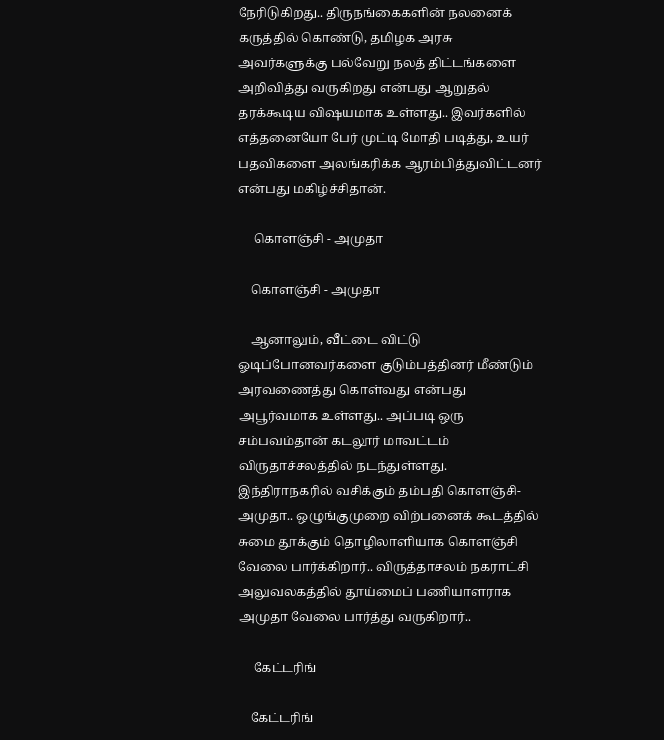நேரிடுகிறது.. திருநங்கைகளின் நலனைக் கருத்தில் கொண்டு, தமிழக அரசு அவர்களுக்கு பல்வேறு நலத் திட்டங்களை அறிவித்து வருகிறது என்பது ஆறுதல் தரக்கூடிய விஷயமாக உள்ளது.. இவர்களில் எத்தனையோ பேர் முட்டி மோதி படித்து, உயர் பதவிகளை அலங்கரிக்க ஆரம்பித்துவிட்டனர் என்பது மகிழ்ச்சிதான்.

     கொளஞ்சி - அமுதா

    கொளஞ்சி - அமுதா

    ஆனாலும், வீட்டை விட்டு ஓடிப்போனவர்களை குடும்பத்தினர் மீண்டும் அரவணைத்து கொள்வது என்பது அபூர்வமாக உள்ளது.. அப்படி ஒரு சம்பவம்தான் கடலூர் மாவட்டம் விருதாச்சலத்தில் நடந்துள்ளது. இந்திராநகரில் வசிக்கும் தம்பதி கொளஞ்சி-அமுதா.. ஒழுங்குமுறை விற்பனைக் கூடத்தில் சுமை தூக்கும் தொழிலாளியாக கொளஞ்சி வேலை பார்க்கிறார்.. விருத்தாசலம் நகராட்சி அலுவலகத்தில் தூய்மைப் பணியாளராக அமுதா வேலை பார்த்து வருகிறார்..

     கேட்டரிங்

    கேட்டரிங்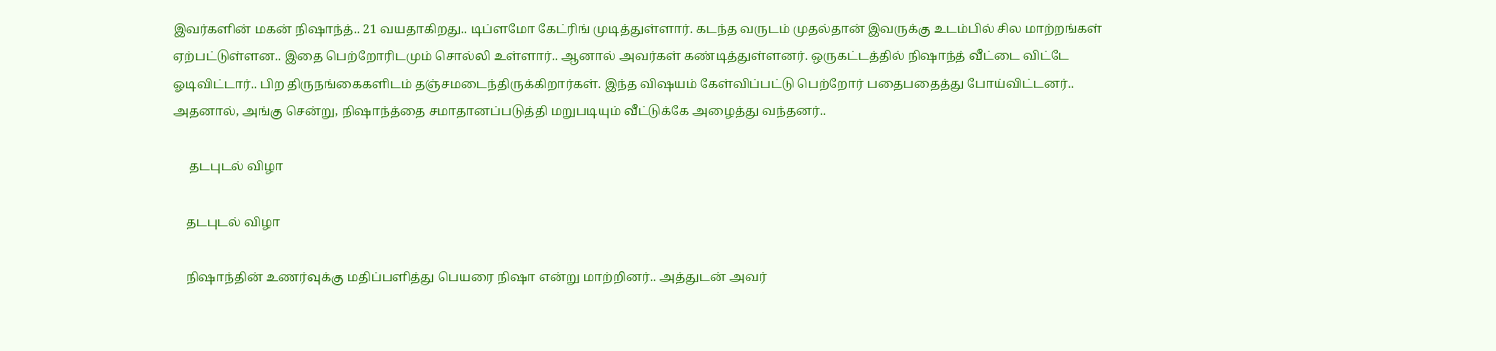இவர்களின் மகன் நிஷாந்த்.. 21 வயதாகிறது.. டிப்ளமோ கேட்ரிங் முடித்துள்ளார். கடந்த வருடம் முதல்தான் இவருக்கு உடம்பில் சில மாற்றங்கள் ஏற்பட்டுள்ளன.. இதை பெற்றோரிடமும் சொல்லி உள்ளார்.. ஆனால் அவர்கள் கண்டித்துள்ளனர். ஒருகட்டத்தில் நிஷாந்த் வீட்டை விட்டே ஓடிவிட்டார்.. பிற திருநங்கைகளிடம் தஞ்சமடைந்திருக்கிறார்கள். இந்த விஷயம் கேள்விப்பட்டு பெற்றோர் பதைபதைத்து போய்விட்டனர்.. அதனால், அங்கு சென்று, நிஷாந்த்தை சமாதானப்படுத்தி மறுபடியும் வீட்டுக்கே அழைத்து வந்தனர்..

     தடபுடல் விழா

    தடபுடல் விழா

    நிஷாந்தின் உணர்வுக்கு மதிப்பளித்து பெயரை நிஷா என்று மாற்றினர்.. அத்துடன் அவர்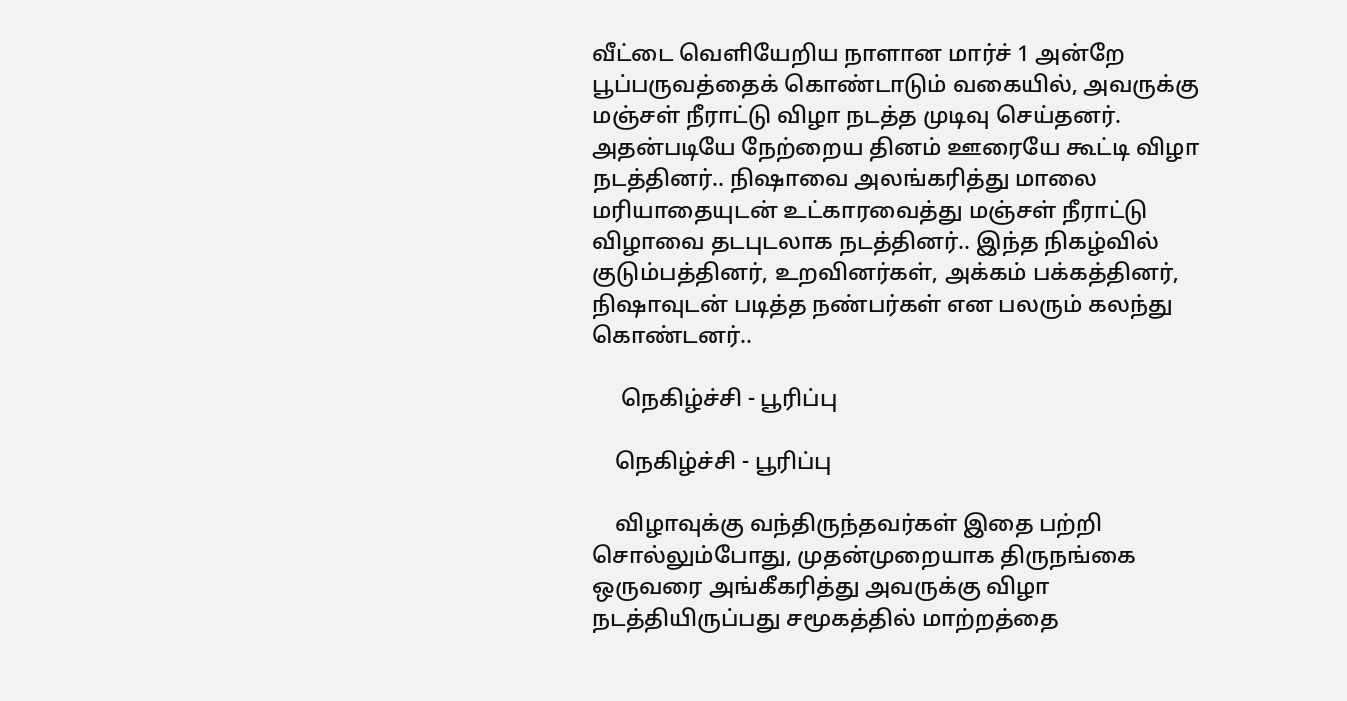வீட்டை வெளியேறிய நாளான மார்ச் 1 அன்றே பூப்பருவத்தைக் கொண்டாடும் வகையில், அவருக்கு மஞ்சள் நீராட்டு விழா நடத்த முடிவு செய்தனர். அதன்படியே நேற்றைய தினம் ஊரையே கூட்டி விழா நடத்தினர்.. நிஷாவை அலங்கரித்து மாலை மரியாதையுடன் உட்காரவைத்து மஞ்சள் நீராட்டு விழாவை தடபுடலாக நடத்தினர்.. இந்த நிகழ்வில் குடும்பத்தினர், உறவினர்கள், அக்கம் பக்கத்தினர், நிஷாவுடன் படித்த நண்பர்கள் என பலரும் கலந்து கொண்டனர்..

     நெகிழ்ச்சி - பூரிப்பு

    நெகிழ்ச்சி - பூரிப்பு

    விழாவுக்கு வந்திருந்தவர்கள் இதை பற்றி சொல்லும்போது, முதன்முறையாக திருநங்கை ஒருவரை அங்கீகரித்து அவருக்கு விழா நடத்தியிருப்பது சமூகத்தில் மாற்றத்தை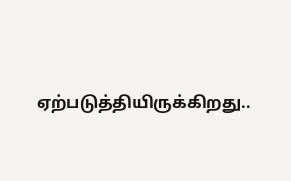ஏற்படுத்தியிருக்கிறது..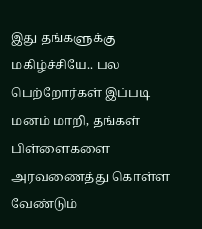இது தங்களுக்கு மகிழ்ச்சியே.. பல பெற்றோர்கள் இப்படி மனம் மாறி, தங்கள் பிள்ளைகளை அரவணைத்து கொள்ள வேண்டும்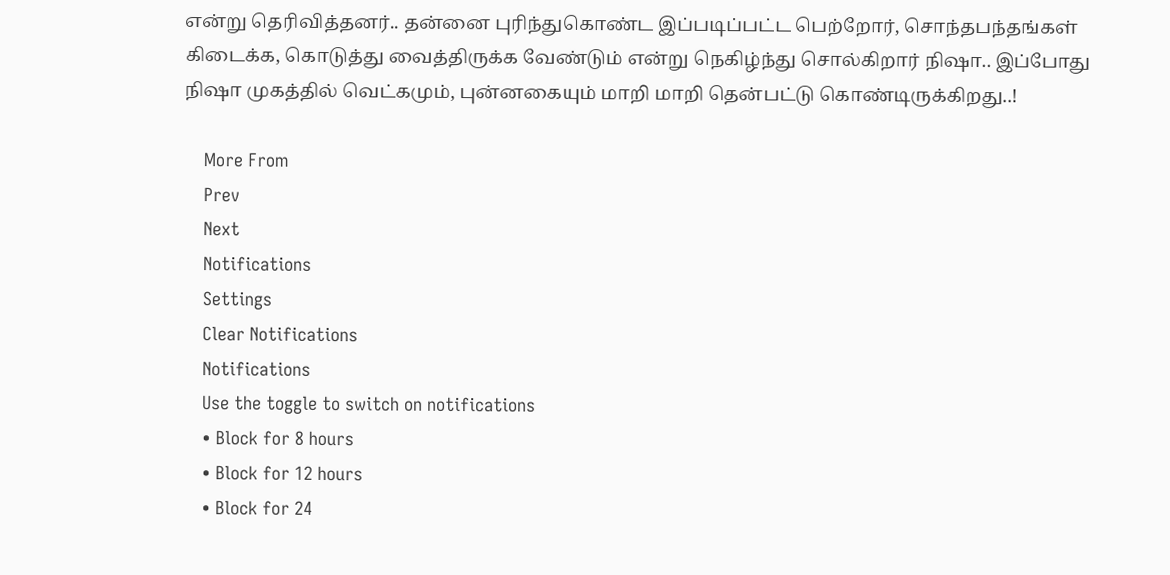என்று தெரிவித்தனர்.. தன்னை புரிந்துகொண்ட இப்படிப்பட்ட பெற்றோர், சொந்தபந்தங்கள் கிடைக்க, கொடுத்து வைத்திருக்க வேண்டும் என்று நெகிழ்ந்து சொல்கிறார் நிஷா.. இப்போது நிஷா முகத்தில் வெட்கமும், புன்னகையும் மாறி மாறி தென்பட்டு கொண்டிருக்கிறது..!

    More From
    Prev
    Next
    Notifications
    Settings
    Clear Notifications
    Notifications
    Use the toggle to switch on notifications
    • Block for 8 hours
    • Block for 12 hours
    • Block for 24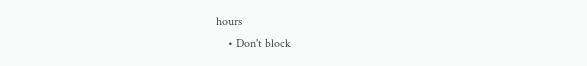hours
    • Don't block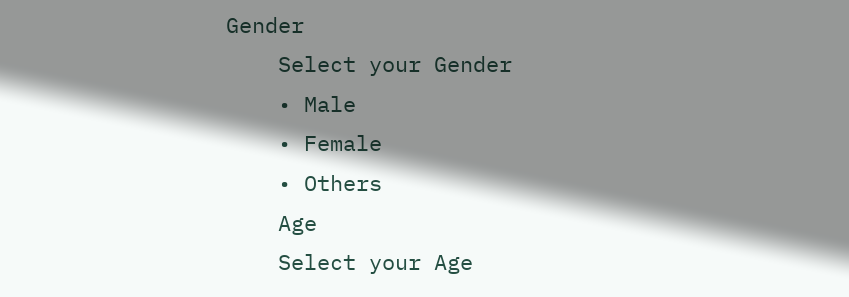Gender
    Select your Gender
    • Male
    • Female
    • Others
    Age
    Select your Age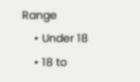Range
    • Under 18
    • 18 to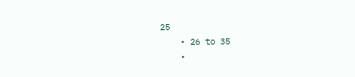25
    • 26 to 35
    •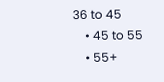36 to 45
    • 45 to 55
    • 55+